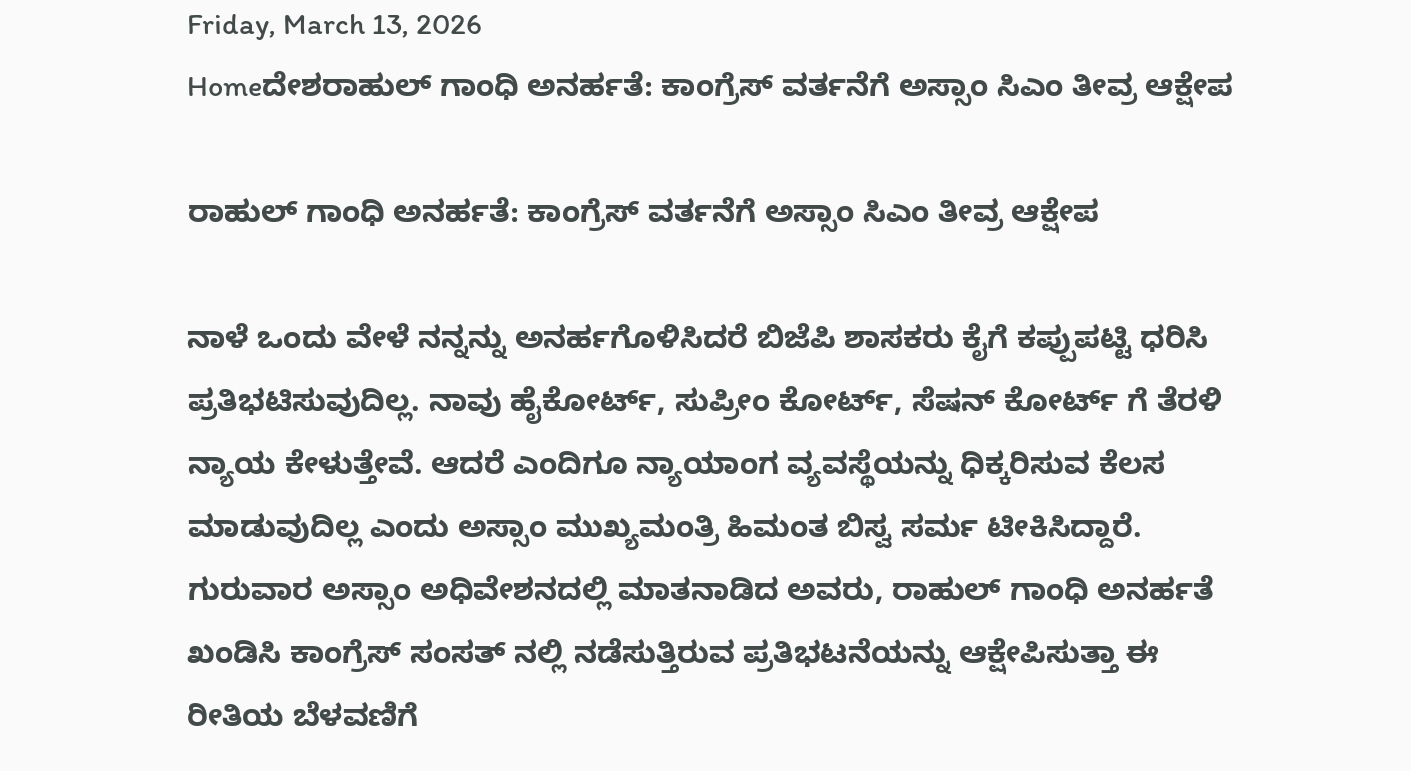Friday, March 13, 2026
Homeದೇಶರಾಹುಲ್ ಗಾಂಧಿ ಅನರ್ಹತೆ: ಕಾಂಗ್ರೆಸ್ ವರ್ತನೆಗೆ ಅಸ್ಸಾಂ ಸಿಎಂ ತೀವ್ರ ಆಕ್ಷೇಪ

ರಾಹುಲ್ ಗಾಂಧಿ ಅನರ್ಹತೆ: ಕಾಂಗ್ರೆಸ್ ವರ್ತನೆಗೆ ಅಸ್ಸಾಂ ಸಿಎಂ ತೀವ್ರ ಆಕ್ಷೇಪ

ನಾಳೆ ಒಂದು ವೇಳೆ ನನ್ನನ್ನು ಅನರ್ಹಗೊಳಿಸಿದರೆ ಬಿಜೆಪಿ ಶಾಸಕರು ಕೈಗೆ ಕಪ್ಪುಪಟ್ಟಿ ಧರಿಸಿ ಪ್ರತಿಭಟಿಸುವುದಿಲ್ಲ. ನಾವು ಹೈಕೋರ್ಟ್, ಸುಪ್ರೀಂ ಕೋರ್ಟ್, ಸೆಷನ್ ಕೋರ್ಟ್ ಗೆ ತೆರಳಿ ನ್ಯಾಯ ಕೇಳುತ್ತೇವೆ. ಆದರೆ ಎಂದಿಗೂ ನ್ಯಾಯಾಂಗ ವ್ಯವಸ್ಥೆಯನ್ನು ಧಿಕ್ಕರಿಸುವ ಕೆಲಸ ಮಾಡುವುದಿಲ್ಲ ಎಂದು ಅಸ್ಸಾಂ ಮುಖ್ಯಮಂತ್ರಿ ಹಿಮಂತ ಬಿಸ್ವ ಸರ್ಮ ಟೀಕಿಸಿದ್ದಾರೆ.
ಗುರುವಾರ ಅಸ್ಸಾಂ ಅಧಿವೇಶನದಲ್ಲಿ ಮಾತನಾಡಿದ ಅವರು, ರಾಹುಲ್ ಗಾಂಧಿ ಅನರ್ಹತೆ ಖಂಡಿಸಿ ಕಾಂಗ್ರೆಸ್ ಸಂಸತ್ ನಲ್ಲಿ ನಡೆಸುತ್ತಿರುವ ಪ್ರತಿಭಟನೆಯನ್ನು ಆಕ್ಷೇಪಿಸುತ್ತಾ ಈ ರೀತಿಯ ಬೆಳವಣಿಗೆ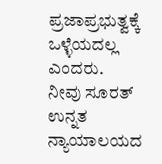ಪ್ರಜಾಪ್ರಭುತ್ವಕ್ಕೆ ಒಳ್ಳೆಯದಲ್ಲ ಎಂದರು.
ನೀವು ಸೂರತ್ ಉನ್ನತ ನ್ಯಾಯಾಲಯದ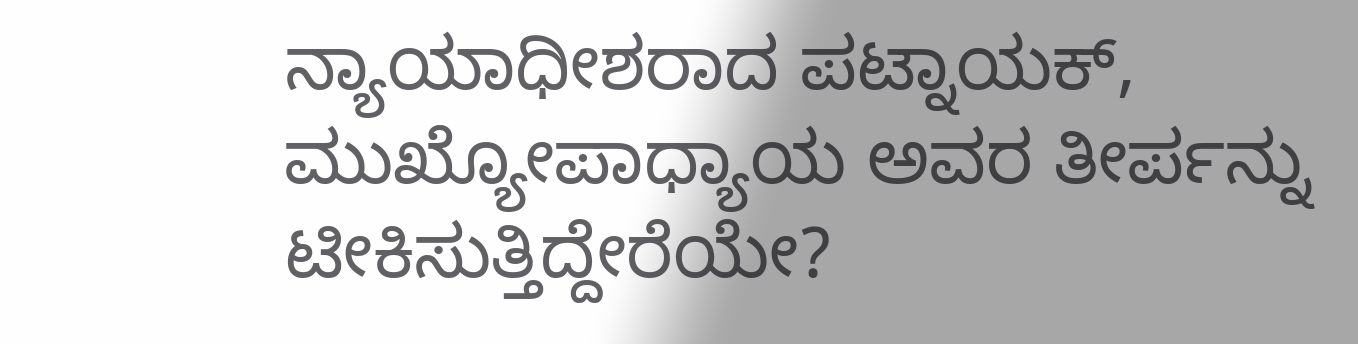ನ್ಯಾಯಾಧೀಶರಾದ ಪಟ್ನಾಯಕ್, ಮುಖ್ಯೋಪಾಧ್ಯಾಯ ಅವರ ತೀರ್ಪನ್ನು ಟೀಕಿಸುತ್ತಿದ್ದೇರೆಯೇ?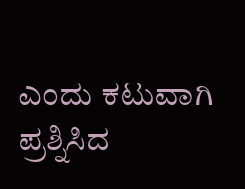ಎಂದು ಕಟುವಾಗಿ ಪ್ರಶ್ನಿಸಿದ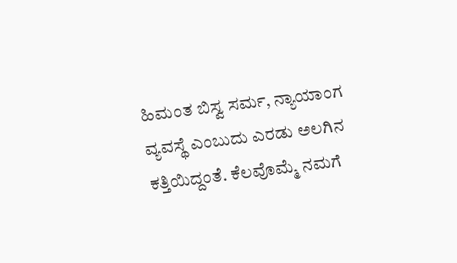ಹಿಮಂತ ಬಿಸ್ವ ಸರ್ಮ, ನ್ಯಾಯಾಂಗ ವ್ಯವಸ್ಥೆ ಎಂಬುದು ಎರಡು ಅಲಗಿನ ಕತ್ತಿಯಿದ್ದಂತೆ. ಕೆಲವೊಮ್ಮೆ ನಮಗೆ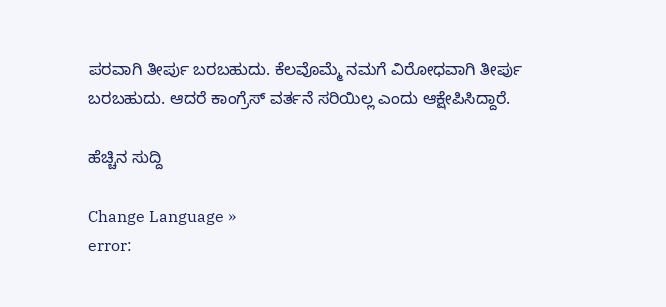ಪರವಾಗಿ ತೀರ್ಪು ಬರಬಹುದು. ಕೆಲವೊಮ್ಮೆ ನಮಗೆ ವಿರೋಧವಾಗಿ ತೀರ್ಪು ಬರಬಹುದು. ಆದರೆ ಕಾಂಗ್ರೆಸ್ ವರ್ತನೆ ಸರಿಯಿಲ್ಲ ಎಂದು ಆಕ್ಷೇಪಿಸಿದ್ದಾರೆ.

ಹೆಚ್ಚಿನ ಸುದ್ದಿ

Change Language »
error: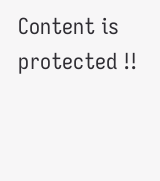Content is protected !!